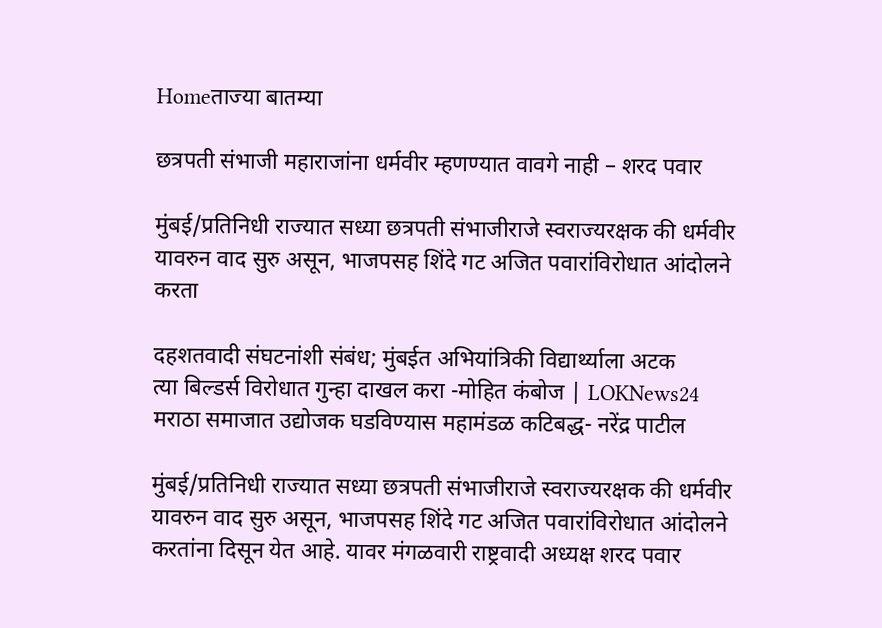Homeताज्या बातम्या

छत्रपती संभाजी महाराजांना धर्मवीर म्हणण्यात वावगे नाही – शरद पवार

मुंबई/प्रतिनिधी राज्यात सध्या छत्रपती संभाजीराजे स्वराज्यरक्षक की धर्मवीर यावरुन वाद सुरु असून, भाजपसह शिंदे गट अजित पवारांविरोधात आंदोलने करता

दहशतवादी संघटनांशी संबंध; मुंबईत अभियांत्रिकी विद्यार्थ्याला अटक
त्या बिल्डर्स विरोधात गुन्हा दाखल करा -मोहित कंबोज | LOKNews24
मराठा समाजात उद्योजक घडविण्यास महामंडळ कटिबद्ध- नरेंद्र पाटील

मुंबई/प्रतिनिधी राज्यात सध्या छत्रपती संभाजीराजे स्वराज्यरक्षक की धर्मवीर यावरुन वाद सुरु असून, भाजपसह शिंदे गट अजित पवारांविरोधात आंदोलने करतांना दिसून येत आहे. यावर मंगळवारी राष्ट्रवादी अध्यक्ष शरद पवार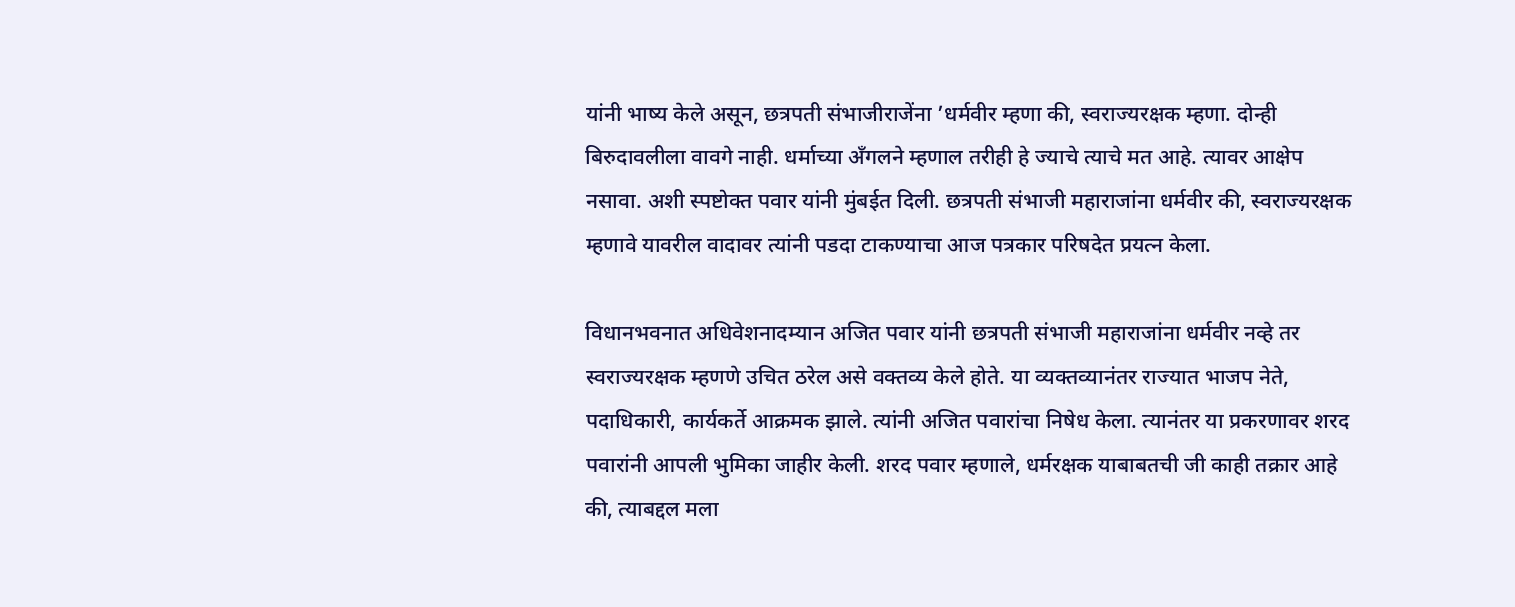यांनी भाष्य केले असून, छत्रपती संभाजीराजेंना ’धर्मवीर म्हणा की, स्वराज्यरक्षक म्हणा. दोन्ही बिरुदावलीला वावगे नाही. धर्माच्या अँगलने म्हणाल तरीही हे ज्याचे त्याचे मत आहे. त्यावर आक्षेप नसावा. अशी स्पष्टोक्त पवार यांनी मुंबईत दिली. छत्रपती संभाजी महाराजांना धर्मवीर की, स्वराज्यरक्षक म्हणावे यावरील वादावर त्यांनी पडदा टाकण्याचा आज पत्रकार परिषदेत प्रयत्न केला.

विधानभवनात अधिवेशनादम्यान अजित पवार यांनी छत्रपती संभाजी महाराजांना धर्मवीर नव्हे तर स्वराज्यरक्षक म्हणणे उचित ठरेल असे वक्तव्य केले होते. या व्यक्तव्यानंतर राज्यात भाजप नेते, पदाधिकारी, कार्यकर्ते आक्रमक झाले. त्यांनी अजित पवारांचा निषेध केला. त्यानंतर या प्रकरणावर शरद पवारांनी आपली भुमिका जाहीर केली. शरद पवार म्हणाले, धर्मरक्षक याबाबतची जी काही तक्रार आहे की, त्याबद्दल मला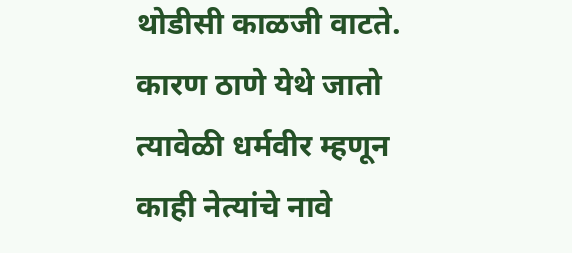थोडीसी काळजी वाटते. कारण ठाणे येथे जातो त्यावेळी धर्मवीर म्हणून काही नेत्यांचे नावे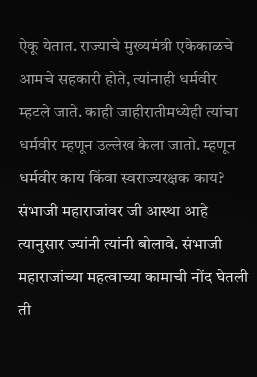ऐकू येतात. राज्याचे मुख्यमंत्री एकेकाळचे आमचे सहकारी होते, त्यांनाही धर्मवीर म्हटले जाते. काही जाहीरातीमध्येही त्यांचा धर्मवीर म्हणून उल्लेख केला जातो. म्हणून धर्मवीर काय किंवा स्वराज्यरक्षक काय? संभाजी महाराजांवर जी आस्था आहे त्यानुसार ज्यांनी त्यांनी बोलावे. संभाजी महाराजांच्या महत्वाच्या कामाची नोंद घेतली ती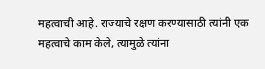महत्वाची आहे. राज्याचे रक्षण करण्यासाठी त्यांनी एक महत्वाचे काम केले, त्यामुळे त्यांना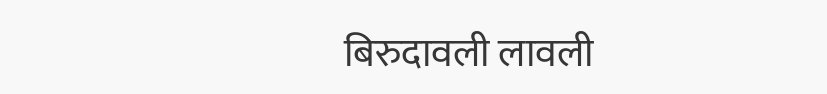बिरुदावली लावली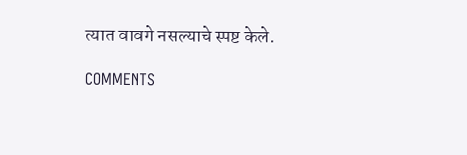त्यात वावगे नसल्याचे स्पष्ट केले.

COMMENTS